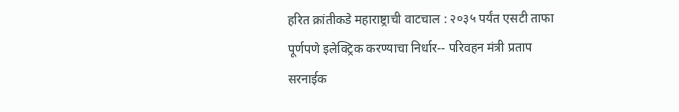हरित क्रांतीकडे महाराष्ट्राची वाटचाल : २०३५ पर्यंत एसटी ताफा पूर्णपणे इलेक्ट्रिक करण्याचा निर्धार-- परिवहन मंत्री प्रताप सरनाईक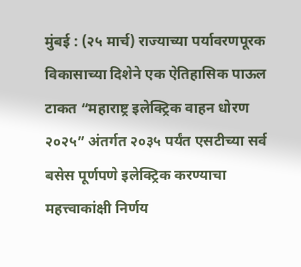मुंबई : (२५ मार्च) राज्याच्या पर्यावरणपूरक विकासाच्या दिशेने एक ऐतिहासिक पाऊल टाकत “महाराष्ट्र इलेक्ट्रिक वाहन धोरण २०२५” अंतर्गत २०३५ पर्यंत एसटीच्या सर्व बसेस पूर्णपणे इलेक्ट्रिक करण्याचा महत्त्वाकांक्षी निर्णय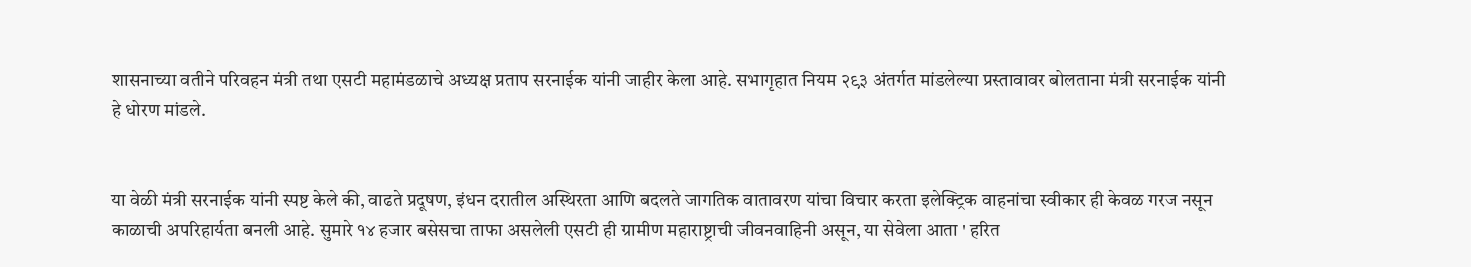शासनाच्या वतीने परिवहन मंत्री तथा एसटी महामंडळाचे अध्यक्ष प्रताप सरनाईक यांनी जाहीर केला आहे. सभागृहात नियम २९३ अंतर्गत मांडलेल्या प्रस्तावावर बोलताना मंत्री सरनाईक यांनी हे धोरण मांडले.


या वेळी मंत्री सरनाईक यांनी स्पष्ट केले की, वाढते प्रदूषण, इंधन दरातील अस्थिरता आणि बदलते जागतिक वातावरण यांचा विचार करता इलेक्ट्रिक वाहनांचा स्वीकार ही केवळ गरज नसून काळाची अपरिहार्यता बनली आहे. सुमारे १४ हजार बसेसचा ताफा असलेली एसटी ही ग्रामीण महाराष्ट्राची जीवनवाहिनी असून, या सेवेला आता ' हरित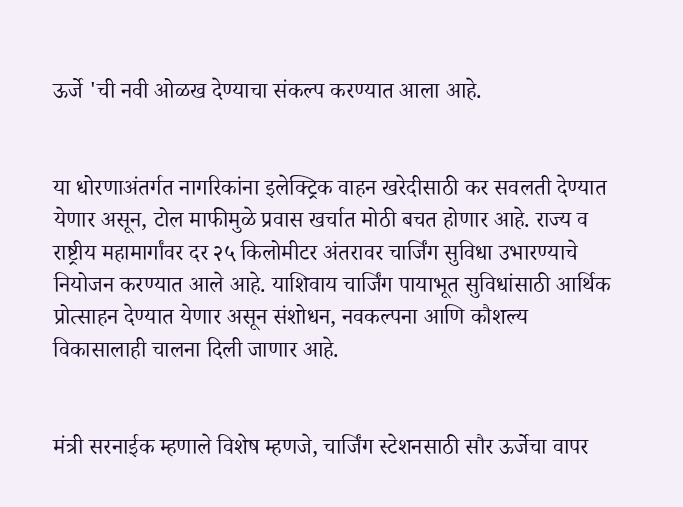ऊर्जे 'ची नवी ओळख देण्याचा संकल्प करण्यात आला आहे.


या धोरणाअंतर्गत नागरिकांना इलेक्ट्रिक वाहन खरेदीसाठी कर सवलती देण्यात येणार असून, टोल माफीमुळे प्रवास खर्चात मोठी बचत होणार आहे. राज्य व राष्ट्रीय महामार्गांवर दर २५ किलोमीटर अंतरावर चार्जिंग सुविधा उभारण्याचे नियोजन करण्यात आले आहे. याशिवाय चार्जिंग पायाभूत सुविधांसाठी आर्थिक प्रोत्साहन देण्यात येणार असून संशोधन, नवकल्पना आणि कौशल्य विकासालाही चालना दिली जाणार आहे.


मंत्री सरनाईक म्हणाले विशेष म्हणजे, चार्जिंग स्टेशनसाठी सौर ऊर्जेचा वापर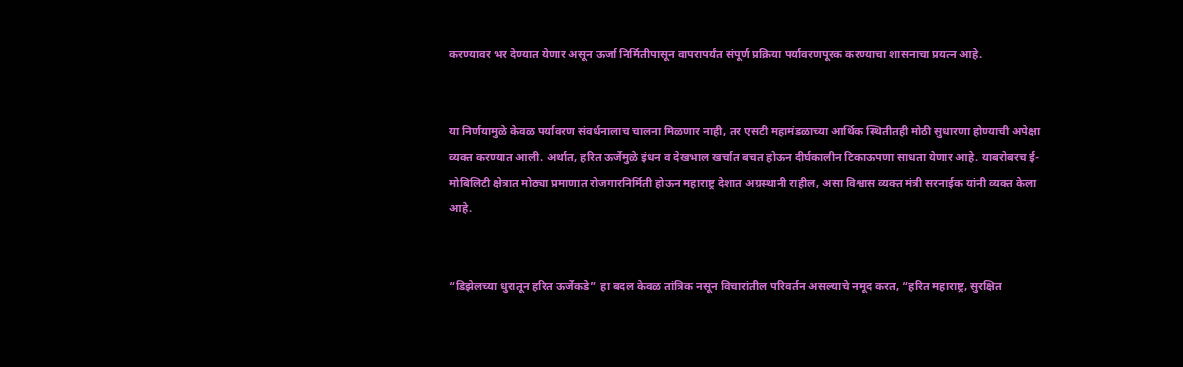करण्यावर भर देण्यात येणार असून ऊर्जा निर्मितीपासून वापरापर्यंत संपूर्ण प्रक्रिया पर्यावरणपूरक करण्याचा शासनाचा प्रयत्न आहे.


या निर्णयामुळे केवळ पर्यावरण संवर्धनालाच चालना मिळणार नाही, तर एसटी महामंडळाच्या आर्थिक स्थितीतही मोठी सुधारणा होण्याची अपेक्षा व्यक्त करण्यात आली. अर्थात, हरित ऊर्जेमुळे इंधन व देखभाल खर्चात बचत होऊन दीर्घकालीन टिकाऊपणा साधता येणार आहे. याबरोबरच ई-मोबिलिटी क्षेत्रात मोठ्या प्रमाणात रोजगारनिर्मिती होऊन महाराष्ट्र देशात अग्रस्थानी राहील, असा विश्वास व्यक्त मंत्री सरनाईक यांनी व्यक्त केला आहे.


“डिझेलच्या धुरातून हरित ऊर्जेकडे” हा बदल केवळ तांत्रिक नसून विचारांतील परिवर्तन असल्याचे नमूद करत, “हरित महाराष्ट्र, सुरक्षित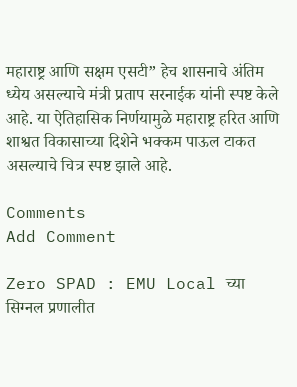महाराष्ट्र आणि सक्षम एसटी” हेच शासनाचे अंतिम ध्येय असल्याचे मंत्री प्रताप सरनाईक यांनी स्पष्ट केले आहे. या ऐतिहासिक निर्णयामुळे महाराष्ट्र हरित आणि शाश्वत विकासाच्या दिशेने भक्कम पाऊल टाकत असल्याचे चित्र स्पष्ट झाले आहे.

Comments
Add Comment

Zero SPAD : EMU Local च्या सिग्नल प्रणालीत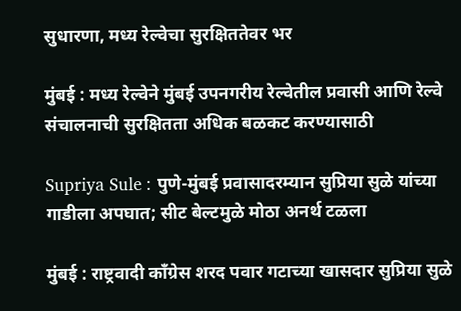सुधारणा, मध्य रेल्वेचा सुरक्षिततेवर भर

मुंबई : मध्य रेल्वेने मुंबई उपनगरीय रेल्वेतील प्रवासी आणि रेल्वे संचालनाची सुरक्षितता अधिक बळकट करण्यासाठी

Supriya Sule : पुणे-मुंबई प्रवासादरम्यान सुप्रिया सुळे यांच्या गाडीला अपघात; सीट बेल्टमुळे मोठा अनर्थ टळला

मुंबई : राष्ट्रवादी काँग्रेस शरद पवार गटाच्या खासदार सुप्रिया सुळे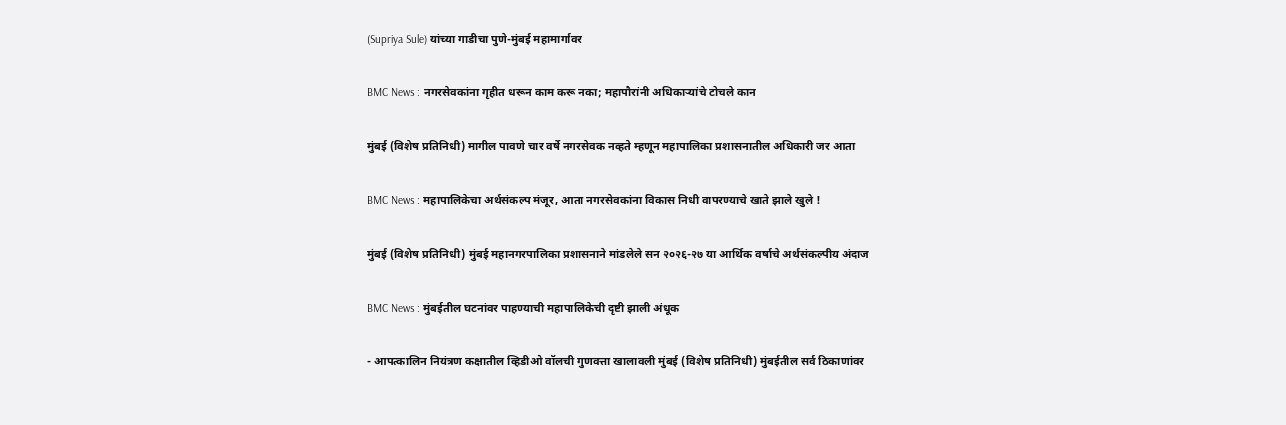(Supriya Sule) यांच्या गाडीचा पुणे-मुंबई महामार्गावर

BMC News : नगरसेवकांना गृहीत धरून काम करू नका; महापौरांनी अधिकाऱ्यांचे टोचले कान

मुंबई (विशेष प्रतिनिधी) मागील पावणे चार वर्षे नगरसेवक नव्हते म्हणून महापालिका प्रशासनातील अधिकारी जर आता

BMC News : महापालिकेचा अर्थसंकल्प मंजूर, आता नगरसेवकांना विकास निधी वापरण्याचे खाते झाले खुले !

मुंबई (विशेष प्रतिनिधी) मुंबई महानगरपालिका प्रशासनाने मांडलेले सन २०२६-२७ या आर्थिक वर्षाचे अर्थसंकल्पीय अंदाज

BMC News : मुंबईतील घटनांवर पाहण्याची महापालिकेची दृष्टी झाली अंधूक

- आपत्कालिन नियंत्रण कक्षातील व्हिडीओ वॉलची गुणवत्ता खालावली मुंबई (विशेष प्रतिनिधी) मुंबईतील सर्व ठिकाणांवर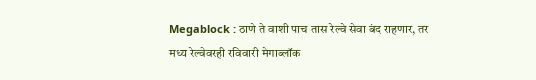Megablock : ठाणे ते वाशी पाच तास रेल्वे सेवा बंद राहणार, तर मध्य रेल्वेवरही रविवारी मेगाब्लॉक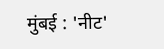मुंबई : 'नीट'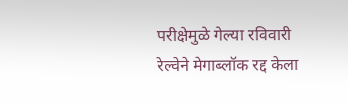परीक्षेमुळे गेल्या रविवारी रेल्वेने मेगाब्लॉक रद्द केला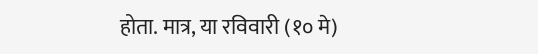होता. मात्र, या रविवारी (१० मे)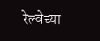रेल्वेच्या